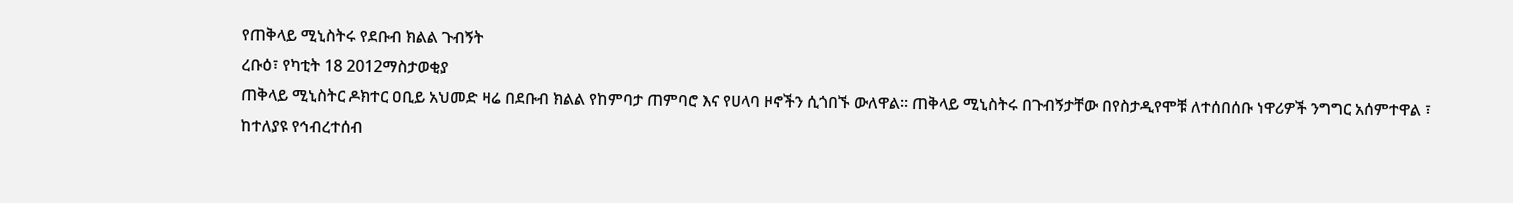የጠቅላይ ሚኒስትሩ የደቡብ ክልል ጉብኝት
ረቡዕ፣ የካቲት 18 2012ማስታወቂያ
ጠቅላይ ሚኒስትር ዶክተር ዐቢይ አህመድ ዛሬ በደቡብ ክልል የከምባታ ጠምባሮ እና የሀላባ ዞኖችን ሲጎበኙ ውለዋል። ጠቅላይ ሚኒስትሩ በጉብኝታቸው በየስታዲየሞቹ ለተሰበሰቡ ነዋሪዎች ንግግር አሰምተዋል ፣ ከተለያዩ የኅብረተሰብ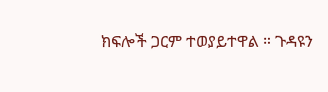ክፍሎች ጋርም ተወያይተዋል ። ጉዳዩን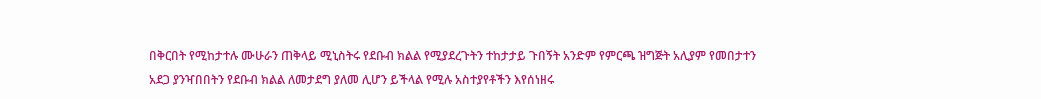በቅርበት የሚከታተሉ ሙሁራን ጠቅላይ ሚኒስትሩ የደቡብ ክልል የሚያደረጉትን ተከታታይ ጉበኝት አንድም የምርጫ ዝግጅት አሊያም የመበታተን አደጋ ያንዣበበትን የደቡብ ክልል ለመታደግ ያለመ ሊሆን ይችላል የሚሉ አስተያየቶችን እየሰነዘሩ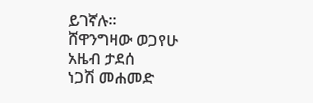ይገኛሉ።
ሸዋንግዛው ወጋየሁ
አዜብ ታደሰ
ነጋሽ መሐመድ